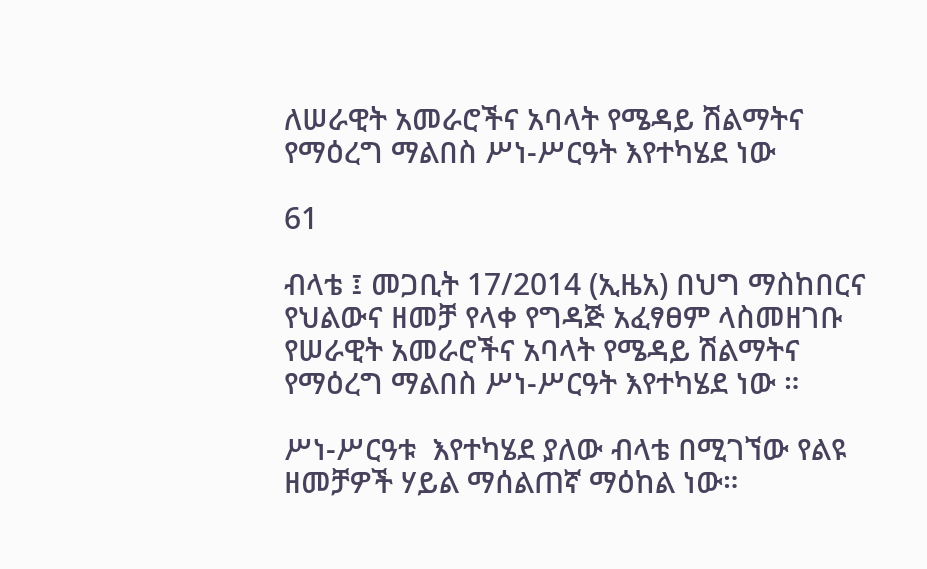ለሠራዊት አመራሮችና አባላት የሜዳይ ሽልማትና የማዕረግ ማልበስ ሥነ-ሥርዓት እየተካሄደ ነው

61

ብላቴ ፤ መጋቢት 17/2014 (ኢዜአ) በህግ ማስከበርና የህልውና ዘመቻ የላቀ የግዳጅ አፈፃፀም ላስመዘገቡ የሠራዊት አመራሮችና አባላት የሜዳይ ሽልማትና የማዕረግ ማልበስ ሥነ-ሥርዓት እየተካሄደ ነው ።

ሥነ-ሥርዓቱ  እየተካሄደ ያለው ብላቴ በሚገኘው የልዩ ዘመቻዎች ሃይል ማሰልጠኛ ማዕከል ነው።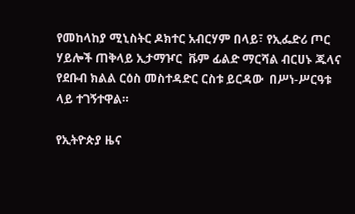የመከላከያ ሚኒስትር ዶክተር አብርሃም በላይ፣ የኢፌድሪ ጦር ሃይሎች ጠቅላይ ኢታማዦር  ቩም ፊልድ ማርሻል ብርሀኑ ጁላና የደቡብ ክልል ርዕስ መስተዳድር ርስቱ ይርዳው  በሥነ-ሥርዓቱ ላይ ተገኝተዋል።

የኢትዮጵያ ዜና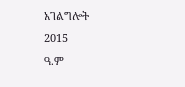አገልግሎት
2015
ዓ.ም